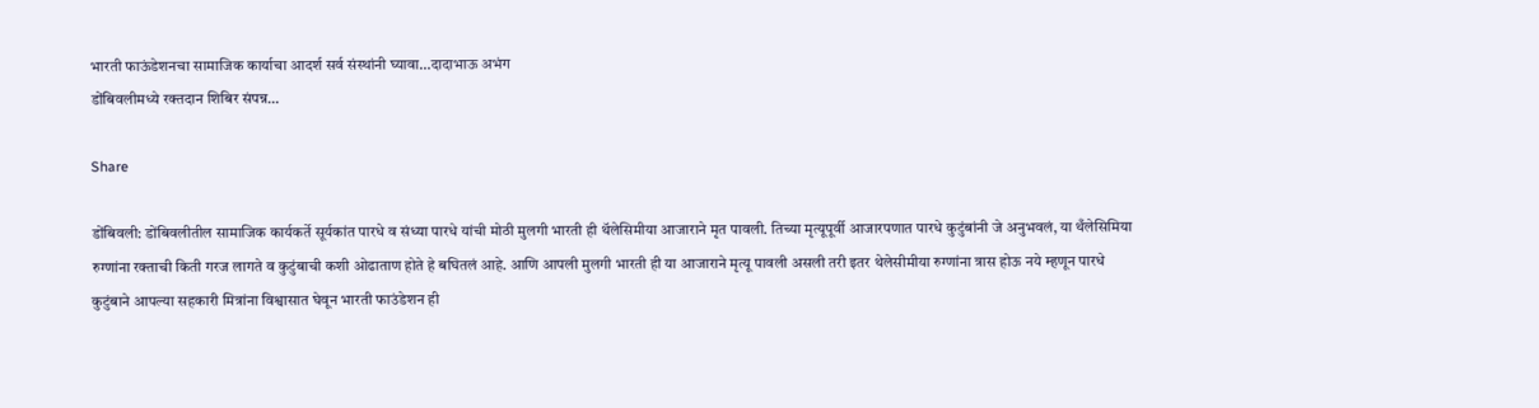भारती फाऊंडेशनचा सामाजिक कार्याचा आदर्श सर्व संस्थांनी घ्यावा…दादाभाऊ अभंग
डोंबिवलीमध्ये रक्तदान शिबिर संपन्न…

Share

डोंबिवली: डोंबिवलीतील सामाजिक कार्यकर्ते सूर्यकांत पारधे व संध्या पारधे यांची मोठी मुलगी भारती ही थॅलेसिमीया आजाराने मृत पावली. तिच्या मृत्यूपूर्वी आजारपणात पारधे कुटुंबांनी जे अनुभवलं, या थँलेसिमिया रुग्णांना रक्ताची किती गरज लागते व कुटुंबाची कशी ओढाताण होते हे बघितलं आहे. आणि आपली मुलगी भारती ही या आजाराने मृत्यू पावली असली तरी इतर थेलेसीमीया रुग्णांना त्रास होऊ नये म्हणून पारधे कुटुंबाने आपल्या सहकारी मित्रांना विश्वासात घेवून भारती फाउंडेशन ही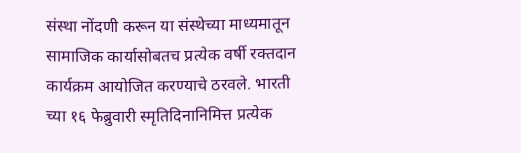संस्था नोंदणी करून या संस्थेच्या माध्यमातून सामाजिक कार्यासोबतच प्रत्येक वर्षी रक्तदान कार्यक्रम आयोजित करण्याचे ठरवले. भारती च्या १६ फेब्रुवारी स्मृतिदिनानिमित्त प्रत्येक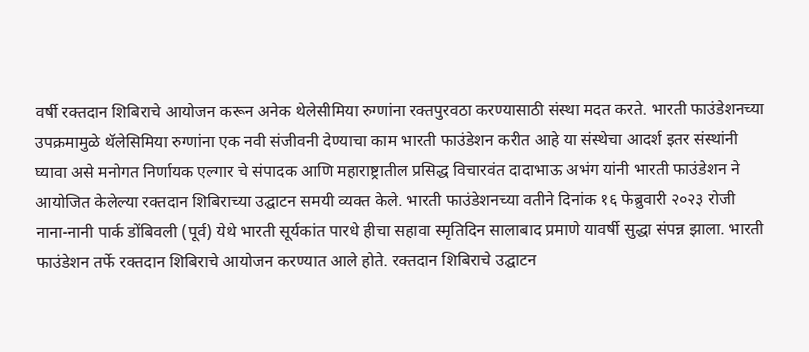वर्षी रक्तदान शिबिराचे आयोजन करून अनेक थेलेसीमिया रुग्णांना रक्तपुरवठा करण्यासाठी संस्था मदत करते. भारती फाउंडेशनच्या उपक्रमामुळे थॅलेसिमिया रुग्णांना एक नवी संजीवनी देण्याचा काम भारती फाउंडेशन करीत आहे या संस्थेचा आदर्श इतर संस्थांनी घ्यावा असे मनोगत निर्णायक एल्गार चे संपादक आणि महाराष्ट्रातील प्रसिद्ध विचारवंत दादाभाऊ अभंग यांनी भारती फाउंडेशन ने आयोजित केलेल्या रक्तदान शिबिराच्या उद्घाटन समयी व्यक्त केले. भारती फाउंडेशनच्या वतीने दिनांक १६ फेब्रुवारी २०२३ रोजी नाना-नानी पार्क डोंबिवली (पूर्व) येथे भारती सूर्यकांत पारधे हीचा सहावा स्मृतिदिन सालाबाद प्रमाणे यावर्षी सुद्धा संपन्न झाला. भारती फाउंडेशन तर्फे रक्तदान शिबिराचे आयोजन करण्यात आले होते. रक्तदान शिबिराचे उद्घाटन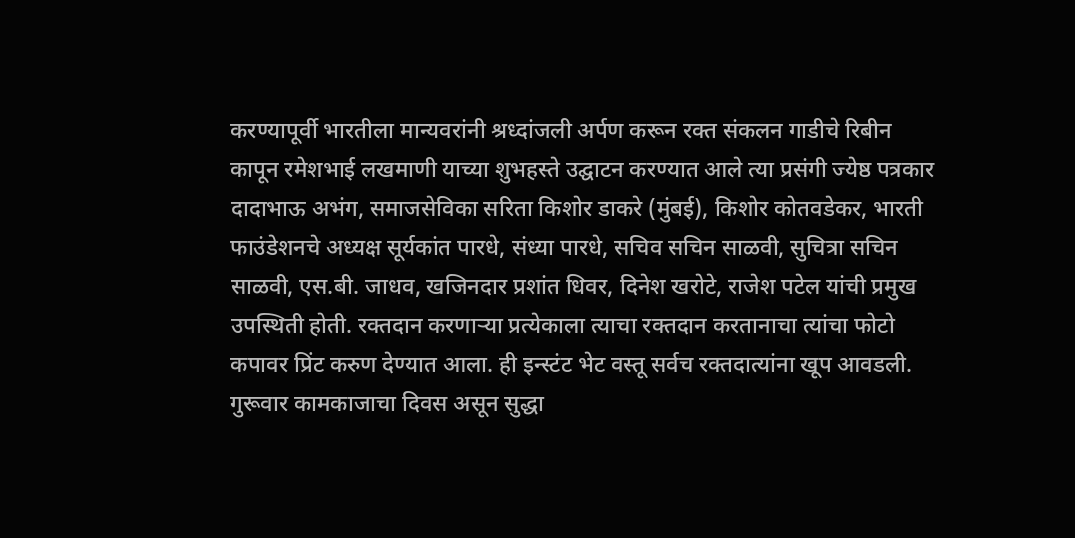करण्यापूर्वी भारतीला मान्यवरांनी श्रध्दांजली अर्पण करून रक्त संकलन गाडीचे रिबीन कापून रमेशभाई लखमाणी याच्या शुभहस्ते उद्घाटन करण्यात आले त्या प्रसंगी ज्येष्ठ पत्रकार दादाभाऊ अभंग, समाजसेविका सरिता किशोर डाकरे (मुंबई), किशोर कोतवडेकर, भारती फाउंडेशनचे अध्यक्ष सूर्यकांत पारधे, संध्या पारधे, सचिव सचिन साळवी, सुचित्रा सचिन साळवी, एस.बी. जाधव, खजिनदार प्रशांत धिवर, दिनेश खरोटे, राजेश पटेल यांची प्रमुख उपस्थिती होती. रक्तदान करणाऱ्या प्रत्येकाला त्याचा रक्तदान करतानाचा त्यांचा फोटो कपावर प्रिंट करुण देण्यात आला. ही इन्स्टंट भेट वस्तू सर्वच रक्तदात्यांना खूप आवडली. गुरूवार कामकाजाचा दिवस असून सुद्धा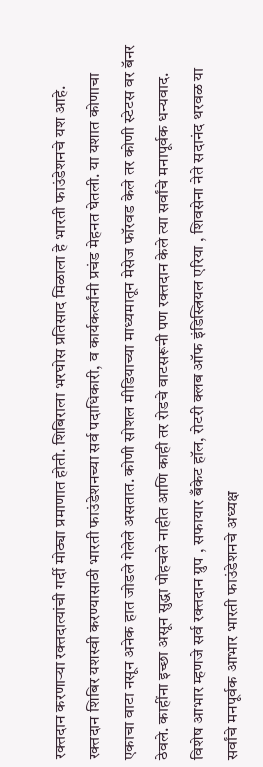रक्तदान करणाऱ्या रक्तदात्यांची गर्दी मोठ्या प्रमाणात होती. शिबिराला भरघोस प्रतिसाद मिळाला हे भारती फाउंडेशनचे यश आहे. रक्तदान शिबिर यशस्वी करण्यासाठी भारती फाउंडेशनच्या सर्व पदाधिकारी, व कार्यकर्त्यांनी प्रचंड मेहनत घेतली. या यशात कोणाचा एकाचा वाटा नसून अनेक हात जोडले गेलेले असतात. कोणी सोशल मीडियाच्या माध्यमातून मेसेज फॉरवड केले तर कोणी स्टेटस वर बॅनर ठेवले. काहींना इच्छा असून सुद्धा पोहचले नाहीत आणि काही तर रोडचे वाटसरूनी पण रक्तदान केले त्या सर्वांचे मनापूर्वक धन्यवाद.
विशेष आभार म्हणजे सर्व रक्तदान ग्रुप , सफायार बँकेट हॉल, रोटरी क्लब ऑफ इंडिस्त्रियल एरिया , शिवसेना नेते सदानंद थरवळ या सर्वांचे मनपूर्वक आभार भारती फाउंडेशनचे अध्यक्ष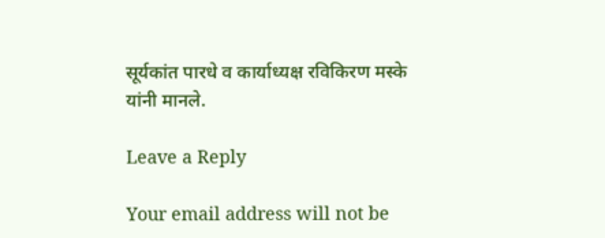सूर्यकांत पारधे व कार्याध्यक्ष रविकिरण मस्के यांनी मानले.

Leave a Reply

Your email address will not be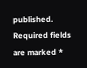published. Required fields are marked *